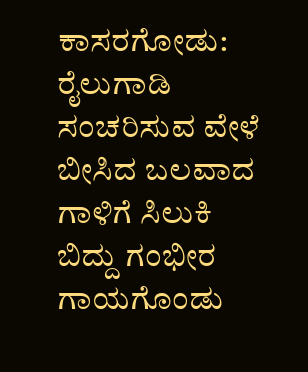ಕಾಸರಗೋಡು: ರೈಲುಗಾಡಿ ಸಂಚರಿಸುವ ವೇಳೆ ಬೀಸಿದ ಬಲವಾದ ಗಾಳಿಗೆ ಸಿಲುಕಿ ಬಿದ್ದು ಗಂಭೀರ ಗಾಯಗೊಂಡು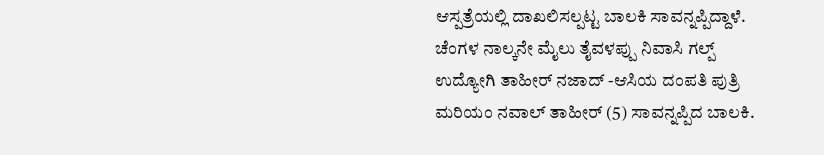ಆಸ್ಪತ್ರೆಯಲ್ಲಿ ದಾಖಲಿಸಲ್ಪಟ್ಟ ಬಾಲಕಿ ಸಾವನ್ನಪ್ಪಿದ್ದಾಳೆ.
ಚೆಂಗಳ ನಾಲ್ಕನೇ ಮೈಲು ತೈವಳಪ್ಪು ನಿವಾಸಿ ಗಲ್ಪ್ ಉದ್ಯೋಗಿ ತಾಹೀರ್ ನಜಾದ್ -ಆಸಿಯ ದಂಪತಿ ಪುತ್ರಿ ಮರಿಯಂ ನವಾಲ್ ತಾಹೀರ್ (5) ಸಾವನ್ನಪ್ಪಿದ ಬಾಲಕಿ.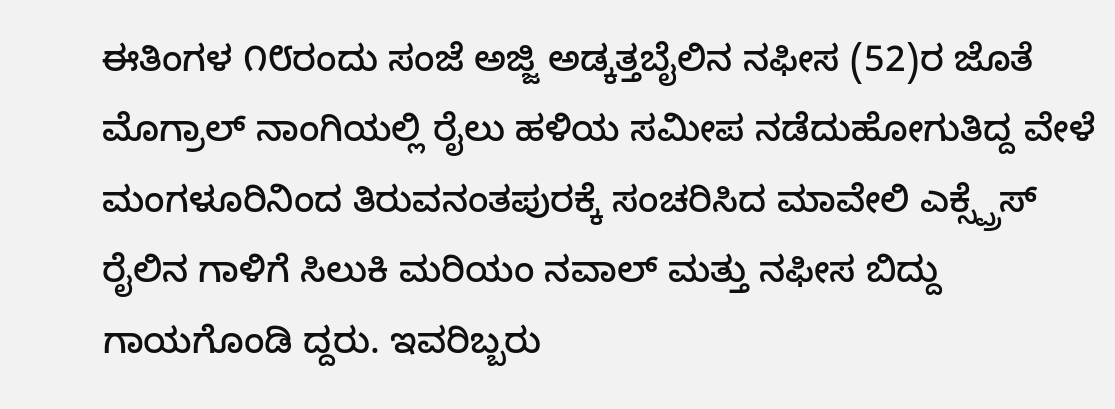ಈತಿಂಗಳ ೧೮ರಂದು ಸಂಜೆ ಅಜ್ಜಿ ಅಡ್ಕತ್ತಬೈಲಿನ ನಫೀಸ (52)ರ ಜೊತೆ ಮೊಗ್ರಾಲ್ ನಾಂಗಿಯಲ್ಲಿ ರೈಲು ಹಳಿಯ ಸಮೀಪ ನಡೆದುಹೋಗುತಿದ್ದ ವೇಳೆ ಮಂಗಳೂರಿನಿಂದ ತಿರುವನಂತಪುರಕ್ಕೆ ಸಂಚರಿಸಿದ ಮಾವೇಲಿ ಎಕ್ಸ್ಪ್ರೆಸ್ ರೈಲಿನ ಗಾಳಿಗೆ ಸಿಲುಕಿ ಮರಿಯಂ ನವಾಲ್ ಮತ್ತು ನಫೀಸ ಬಿದ್ದು ಗಾಯಗೊಂಡಿ ದ್ದರು. ಇವರಿಬ್ಬರು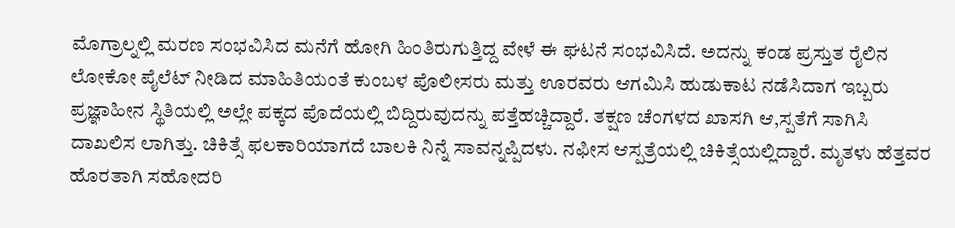ಮೊಗ್ರಾಲ್ನಲ್ಲಿ ಮರಣ ಸಂಭವಿಸಿದ ಮನೆಗೆ ಹೋಗಿ ಹಿಂತಿರುಗುತ್ತಿದ್ದ ವೇಳೆ ಈ ಘಟನೆ ಸಂಭವಿಸಿದೆ. ಅದನ್ನು ಕಂಡ ಪ್ರಸ್ತುತ ರೈಲಿನ ಲೋಕೋ ಪೈಲೆಟ್ ನೀಡಿದ ಮಾಹಿತಿಯಂತೆ ಕುಂಬಳ ಪೊಲೀಸರು ಮತ್ತು ಊರವರು ಆಗಮಿಸಿ ಹುಡುಕಾಟ ನಡೆಸಿದಾಗ ಇಬ್ಬರು ಪ್ರಜ್ಞಾಹೀನ ಸ್ಥಿತಿಯಲ್ಲಿ ಅಲ್ಲೇ ಪಕ್ಕದ ಪೊದೆಯಲ್ಲಿ ಬಿದ್ದಿರುವುದನ್ನು ಪತ್ತೆಹಚ್ಚಿದ್ದಾರೆ. ತಕ್ಷಣ ಚೆಂಗಳದ ಖಾಸಗಿ ಆ,ಸ್ಪತೆಗೆ ಸಾಗಿಸಿ ದಾಖಲಿಸ ಲಾಗಿತ್ತು. ಚಿಕಿತ್ಸೆ ಫಲಕಾರಿಯಾಗದೆ ಬಾಲಕಿ ನಿನ್ನೆ ಸಾವನ್ನಪ್ಪಿದಳು. ನಫೀಸ ಆಸ್ಪತ್ರೆಯಲ್ಲಿ ಚಿಕಿತ್ಸೆಯಲ್ಲಿದ್ದಾರೆ. ಮೃತಳು ಹೆತ್ತವರ ಹೊರತಾಗಿ ಸಹೋದರಿ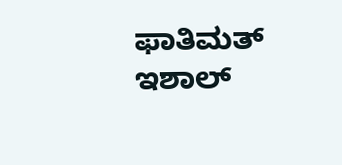ಫಾತಿಮತ್ ಇಶಾಲ್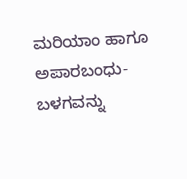ಮರಿಯಾಂ ಹಾಗೂ ಅಪಾರಬಂಧು-ಬಳಗವನ್ನು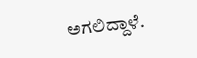ಅಗಲಿದ್ದಾಳೆ.